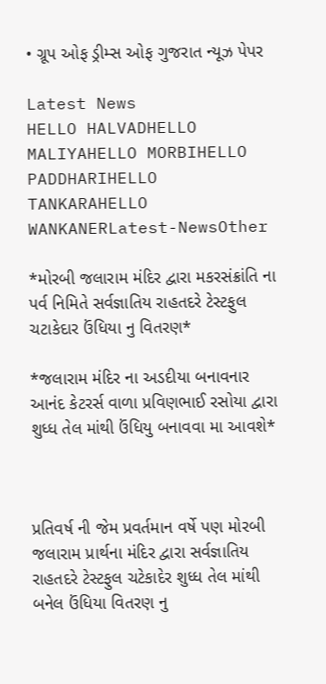• ગ્રૂપ ઓફ ડ્રીમ્સ ઓફ ગુજરાત ન્યૂઝ પેપર

Latest News
HELLO HALVADHELLO MALIYAHELLO MORBIHELLO PADDHARIHELLO TANKARAHELLO WANKANERLatest-NewsOther

*મોરબી જલારામ મંદિર દ્વારા મકરસંક્રાંતિ ના પર્વ નિમિતે સર્વજ્ઞાતિય રાહતદરે ટેસ્ટફુલ ચટાકેદાર ઉંધિયા નુ વિતરણ*

*જલારામ મંદિર ના અડદીયા બનાવનાર આનંદ કેટરર્સ વાળા પ્રવિણભાઈ રસોયા દ્વારા શુધ્ધ તેલ માંથી ઉંધિયુ બનાવવા મા આવશે*



પ્રતિવર્ષ ની જેમ પ્રવર્તમાન વર્ષે પણ મોરબી જલારામ પ્રાર્થના મંદિર દ્વારા સર્વજ્ઞાતિય રાહતદરે ટેસ્ટફુલ ચટેકાદેર શુધ્ધ તેલ માંથી બનેલ ઉંધિયા વિતરણ નુ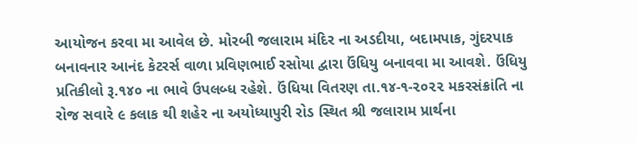આયોજન કરવા મા આવેલ છે. મોરબી જલારામ મંદિર ના અડદીયા, બદામપાક, ગુંદરપાક બનાવનાર આનંદ કેટરર્સ વાળા પ્રવિણભાઈ રસોયા દ્વારા ઉંધિયુ બનાવવા મા આવશે. ઉંધિયુ પ્રતિકીલો રૂ.૧૪૦ ના ભાવે ઉપલબ્ધ રહેશે. ઉંધિયા વિતરણ તા.૧૪-૧-૨૦૨૨ મકરસંક્રાંતિ ના રોજ સવારે ૯ કલાક થી શહેર ના અયોધ્યાપુરી રોડ સ્થિત શ્રી જલારામ પ્રાર્થના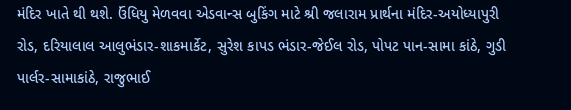મંદિર ખાતે થી થશે. ઉંધિયુ મેળવવા એડવાન્સ બુકિંગ માટે શ્રી જલારામ પ્રાર્થના મંદિર-અયોધ્યાપુરી રોડ, દરિયાલાલ આલુભંડાર-શાકમાર્કેટ, સુરેશ કાપડ ભંડાર-જેઈલ રોડ, પોપટ પાન-સામા કાંઠે, ગુડી પાર્લર-સામાકાંઠે, રાજુભાઈ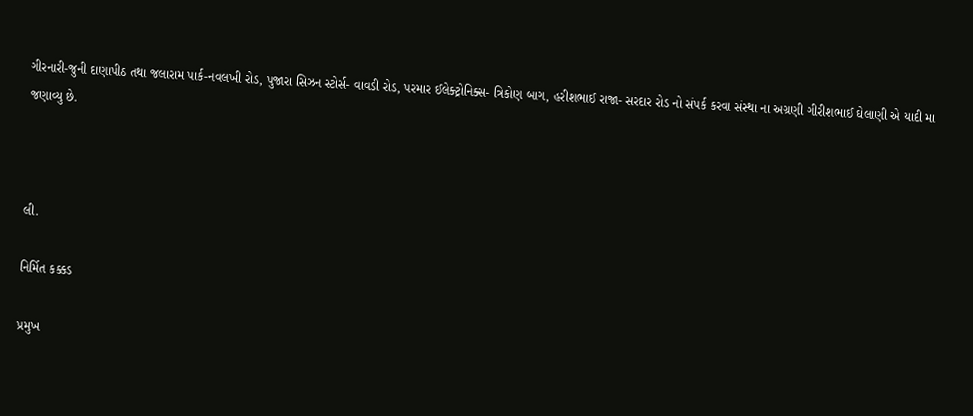ગીરનારી-જુની દાણાપીઠ તથા જલારામ પાર્ક-નવલખી રોડ, પુજારા સિઝન સ્ટોર્સ- વાવડી રોડ, પરમાર ઈલેક્ટ્રોનિક્સ- ત્રિકોણ બાગ, હરીશભાઈ રાજા- સરદાર રોડ નો સંપર્ક કરવા સંસ્થા ના અગ્રણી ગીરીશભાઈ ઘેલાણી એ યાદી મા જણાવ્યુ છે.



લી.

નિર્મિત કક્કડ

પ્રમુખ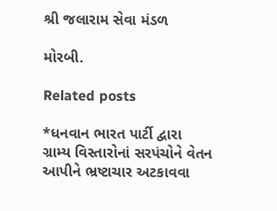શ્રી જલારામ સેવા મંડળ

મોરબી.

Related posts

*ધનવાન ભારત પાર્ટી દ્વારા ગ્રામ્ય વિસ્તારોનાં સરપંચોને વેતન આપીને ભ્રષ્ટાચાર અટકાવવા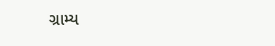ગ્રામ્ય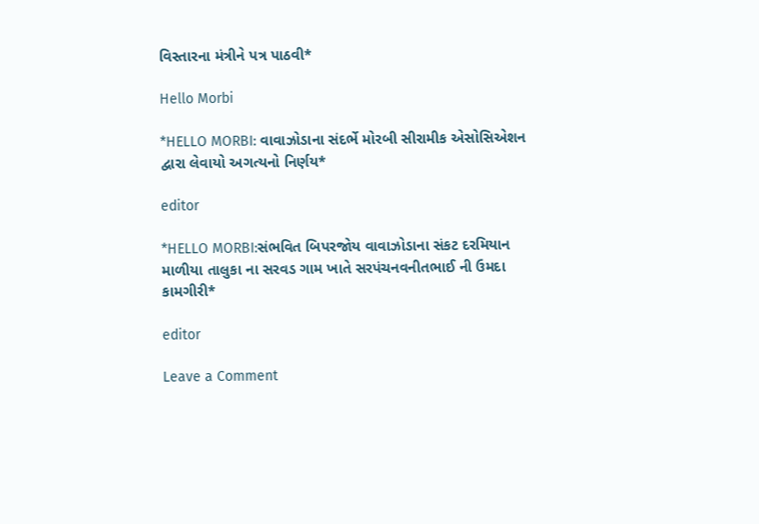વિસ્તારના મંત્રીને પત્ર પાઠવી*

Hello Morbi

*HELLO MORBI: વાવાઝોડાના સંદર્ભે મોરબી સીરામીક એસોસિએશન દ્વારા લેવાયો અગત્યનો નિર્ણય*

editor

*HELLO MORBI:સંભવિત બિપરજોય વાવાઝોડાના સંકટ દરમિયાન માળીયા તાલુકા ના સરવડ ગામ ખાતે સરપંચનવનીતભાઈ ની ઉમદા કામગીરી*

editor

Leave a Comment